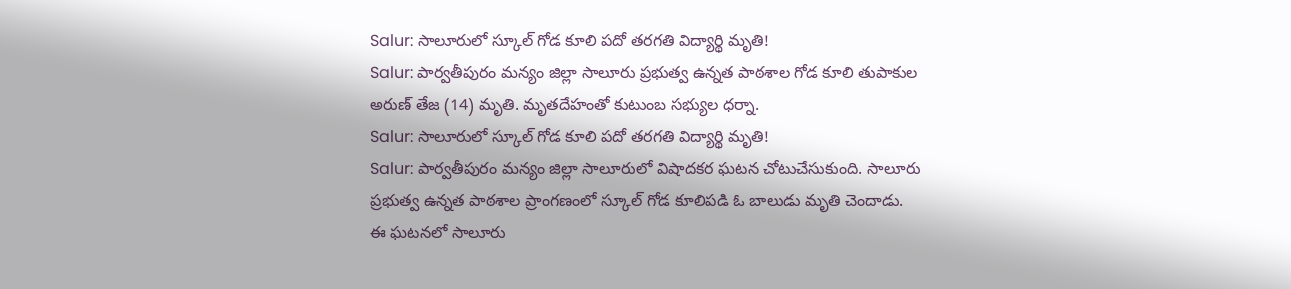Salur: సాలూరులో స్కూల్ గోడ కూలి పదో తరగతి విద్యార్థి మృతి!
Salur: పార్వతీపురం మన్యం జిల్లా సాలూరు ప్రభుత్వ ఉన్నత పాఠశాల గోడ కూలి తుపాకుల అరుణ్ తేజ (14) మృతి. మృతదేహంతో కుటుంబ సభ్యుల ధర్నా.
Salur: సాలూరులో స్కూల్ గోడ కూలి పదో తరగతి విద్యార్థి మృతి!
Salur: పార్వతీపురం మన్యం జిల్లా సాలూరులో విషాదకర ఘటన చోటుచేసుకుంది. సాలూరు ప్రభుత్వ ఉన్నత పాఠశాల ప్రాంగణంలో స్కూల్ గోడ కూలిపడి ఓ బాలుడు మృతి చెందాడు.
ఈ ఘటనలో సాలూరు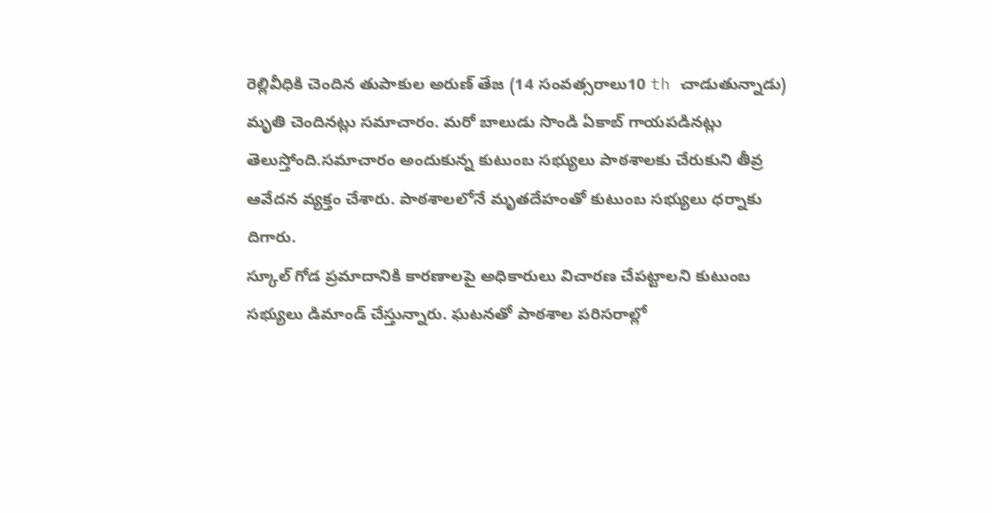రెల్లివీధికి చెందిన తుపాకుల అరుణ్ తేజ (14 సంవత్సరాలు10 th చాడుతున్నాడు) మృతి చెందినట్లు సమాచారం. మరో బాలుడు సొండి ఏకాబ్ గాయపడినట్లు తెలుస్తోంది.సమాచారం అందుకున్న కుటుంబ సభ్యులు పాఠశాలకు చేరుకుని తీవ్ర ఆవేదన వ్యక్తం చేశారు. పాఠశాలలోనే మృతదేహంతో కుటుంబ సభ్యులు ధర్నాకు దిగారు.
స్కూల్ గోడ ప్రమాదానికి కారణాలపై అధికారులు విచారణ చేపట్టాలని కుటుంబ సభ్యులు డిమాండ్ చేస్తున్నారు. ఘటనతో పాఠశాల పరిసరాల్లో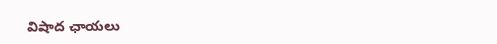విషాద ఛాయలు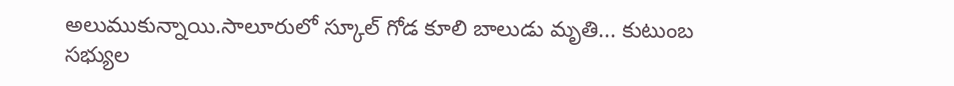అలుముకున్నాయి.సాలూరులో స్కూల్ గోడ కూలి బాలుడు మృతి... కుటుంబ సభ్యుల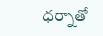ధర్నాతో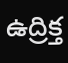ఉద్రిక్త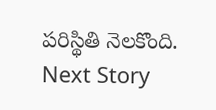పరిస్థితి నెలకొంది.
Next Story